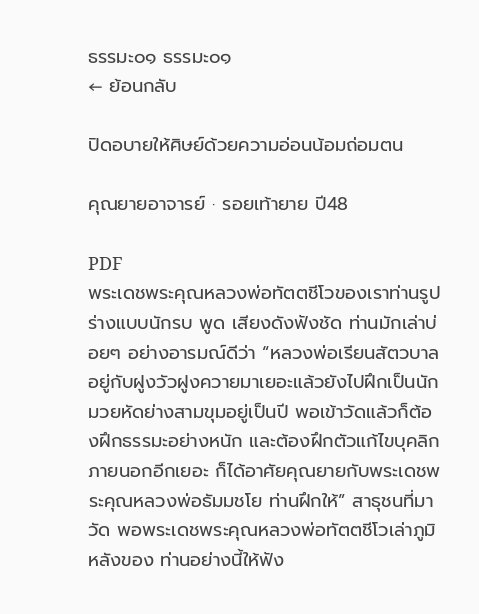ธรรมะ๐๑ ธรรมะ๐๑
← ย้อนกลับ

ปิดอบายให้ศิษย์ด้วยความอ่อนน้อมถ่อมตน

คุณยายอาจารย์ · รอยเท้ายาย ปี48

PDF
พระเดชพระคุณหลวงพ่อทัตตชีโวของเราท่านรูปร่างแบบนักรบ พูด เสียงดังฟังชัด ท่านมักเล่าบ่อยๆ อย่างอารมณ์ดีว่า “หลวงพ่อเรียนสัตวบาล อยู่กับฝูงวัวฝูงควายมาเยอะแล้วยังไปฝึกเป็นนักมวยหัดย่างสามขุมอยู่เป็นปี พอเข้าวัดแล้วก็ต้องฝึกธรรมะอย่างหนัก และต้องฝึกตัวแก้ไขบุคลิก ภายนอกอีกเยอะ ก็ได้อาศัยคุณยายกับพระเดชพระคุณหลวงพ่อธัมมชโย ท่านฝึกให้” สาธุชนที่มาวัด พอพระเดชพระคุณหลวงพ่อทัตตชีโวเล่าภูมิหลังของ ท่านอย่างนี้ให้ฟัง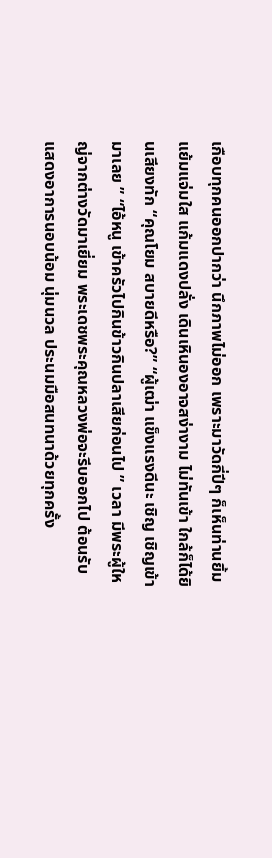เกือบทุกคนออกปากว่า นึกภาพไม่ออก เพราะมาวัดกี่ปีๆ ก็เห็นท่านยิ้มแย้มแจ่มใส แก้มแดงปลั่ง เดินเหินองอาจสง่างาม ไม่ทันเข้า ใกล้ก็ได้ยินเสียงทัก “คุณโยม สบายดีหรือ?” “ผู้เฒ่า แข็งแรงดีนะ เชิญ เชิญเข้ามาเลย ” “ไอ้หนู เข้าครัวไปกินข้าวกินปลาเสียก่อนไป ” เวลา มีพระผู้ใหญ่จากต่างวัดมาเยี่ยม พระเดชพระคุณหลวงพ่อจะรีบออกไป ต้อนรับ แสดงอาการนอบน้อม นุ่มนวล ประนมมือสนทนาด้วยทุกครั้ง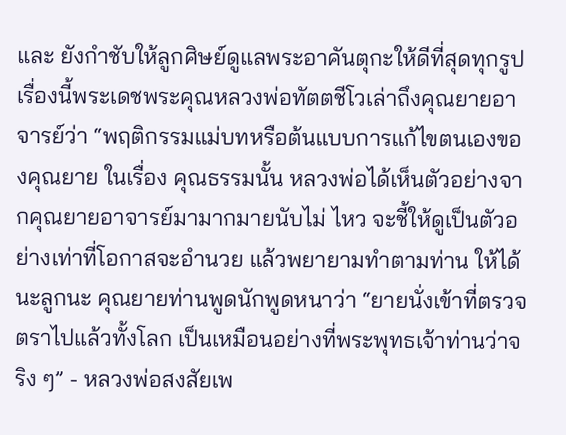และ ยังกำชับให้ลูกศิษย์ดูแลพระอาคันตุกะให้ดีที่สุดทุกรูป เรื่องนี้พระเดชพระคุณหลวงพ่อทัตตชีโวเล่าถึงคุณยายอาจารย์ว่า “พฤติกรรมแม่บทหรือต้นแบบการแก้ไขตนเองของคุณยาย ในเรื่อง คุณธรรมนั้น หลวงพ่อได้เห็นตัวอย่างจากคุณยายอาจารย์มามากมายนับไม่ ไหว จะชี้ให้ดูเป็นตัวอย่างเท่าที่โอกาสจะอํานวย แล้วพยายามทำตามท่าน ให้ได้นะลูกนะ คุณยายท่านพูดนักพูดหนาว่า “ยายนั่งเข้าที่ตรวจตราไปแล้วทั้งโลก เป็นเหมือนอย่างที่พระพุทธเจ้าท่านว่าจริง ๆ” - หลวงพ่อสงสัยเพ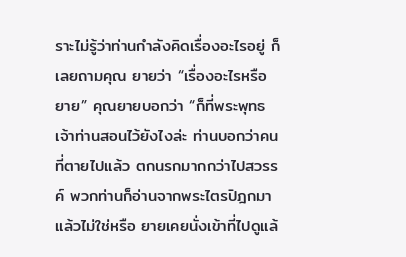ราะไม่รู้ว่าท่านกำลังคิดเรื่องอะไรอยู่ ก็เลยถามคุณ ยายว่า “เรื่องอะไรหรือยาย” คุณยายบอกว่า “ก็ที่พระพุทธเจ้าท่านสอนไว้ยังไงล่ะ ท่านบอกว่าคน ที่ตายไปแล้ว ตกนรกมากกว่าไปสวรรค์ พวกท่านก็อ่านจากพระไตรปิฎกมา แล้วไม่ใช่หรือ ยายเคยนั่งเข้าที่ไปดูแล้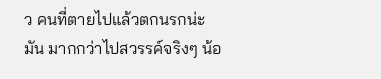ว คนที่ตายไปแล้วตกนรกน่ะ มัน มากกว่าไปสวรรค์จริงๆ น้อ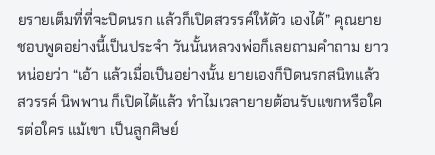ยรายเต็มที่ที่จะปิดนรก แล้วก็เปิดสวรรค์ให้ตัว เองได้” คุณยายชอบพูดอย่างนี้เป็นประจำ วันนั้นหลวงพ่อก็เลยถามคำถาม ยาวหน่อยว่า “เอ้า แล้วเมื่อเป็นอย่างนั้น ยายเองก็ปิดนรกสนิทแล้ว สวรรค์ นิพพาน ก็เปิดได้แล้ว ทำไมเวลายายต้อนรับแขกหรือใครต่อใคร แม้เขา เป็นลูกศิษย์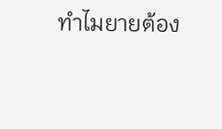ทำไมยายต้อง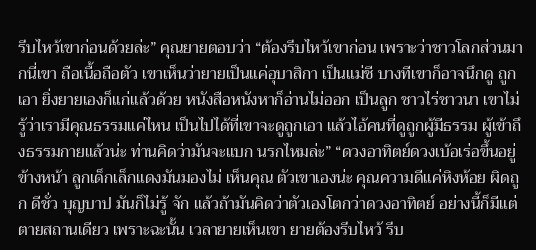รีบไหว้เขาก่อนด้วยล่ะ” คุณยายตอบว่า “ต้องรีบไหว้เขาก่อน เพราะว่าชาวโลกส่วนมากนี่เขา ถือเนื้อถือตัว เขาเห็นว่ายายเป็นแค่อุบาสิกา เป็นแม่ชี บางทีเขาก็อาจนึกดู ถูกเอา ยิ่งยายเองก็แก่แล้วด้วย หนังสือหนังหาก็อ่านไม่ออก เป็นลูก ชาวไร่ชาวนา เขาไม่รู้ว่าเรามีคุณธรรมแค่ไหน เป็นไปได้ที่เขาจะดูถูกเอา แล้วไอ้คนที่ดูถูกผู้มีธรรม ผู้เข้าถึงธรรมกายแล้วน่ะ ท่านคิดว่ามันจะแบก นรกไหมล่ะ” “ดวงอาทิตย์ดวงเบ้อเร่อขึ้นอยู่ข้างหน้า ลูกเด็กเล็กแดงมันมองไม่ เห็นคุณ ตัวเขาเองน่ะ คุณความดีแค่หิงห้อย ผิดถูก ดีชั่ว บุญบาป มันก็ไม่รู้ จัก แล้วถ้ามันคิดว่าตัวเองโตกว่าดวงอาทิตย์ อย่างนี้ก็มีแต่ตายสถานเดียว เพราะฉะนั้น เวลายายเห็นเขา ยายต้องรีบไหว้ รีบ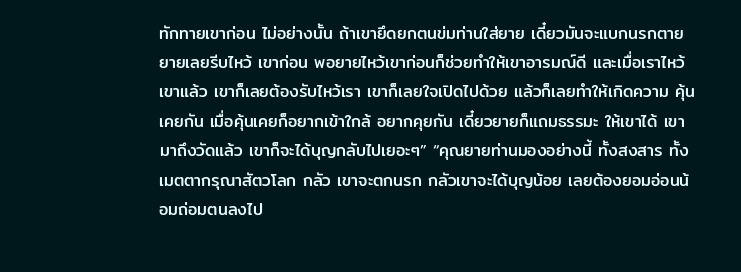ทักทายเขาก่อน ไม่อย่างนั้น ถ้าเขายึดยกตนข่มท่านใส่ยาย เดี๋ยวมันจะแบกนรกตายยายเลยรีบไหว้ เขาก่อน พอยายไหว้เขาก่อนก็ช่วยทำให้เขาอารมณ์ดี และเมื่อเราไหว้เขาแล้ว เขาก็เลยต้องรับไหว้เรา เขาก็เลยใจเปิดไปด้วย แล้วก็เลยทำให้เกิดความ คุ้นเคยกัน เมื่อคุ้นเคยก็อยากเข้าใกล้ อยากคุยกัน เดี๋ยวยายก็แถมธรรมะ ให้เขาได้ เขามาถึงวัดแล้ว เขาก็จะได้บุญกลับไปเยอะๆ” “คุณยายท่านมองอย่างนี้ ทั้งสงสาร ทั้งเมตตากรุณาสัตวโลก กลัว เขาจะตกนรก กลัวเขาจะได้บุญน้อย เลยต้องยอมอ่อนน้อมถ่อมตนลงไป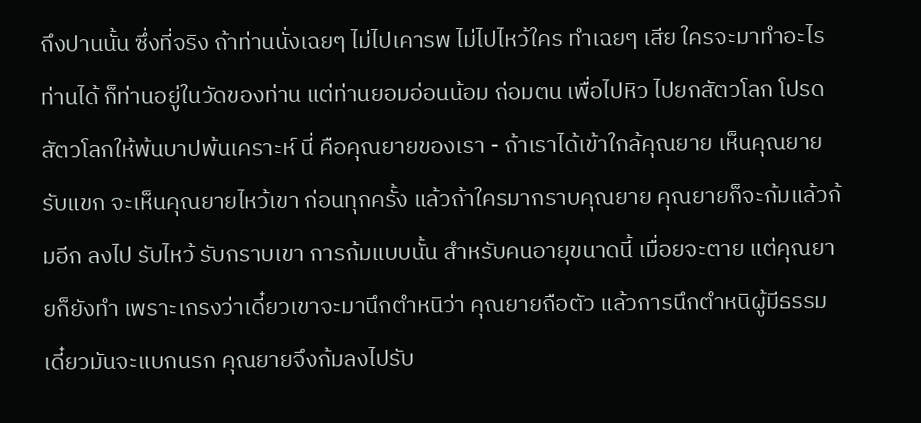ถึงปานนั้น ซึ่งที่จริง ถ้าท่านนั่งเฉยๆ ไม่ไปเคารพ ไม่ไปไหว้ใคร ทำเฉยๆ เสีย ใครจะมาทำอะไรท่านได้ ก็ท่านอยู่ในวัดของท่าน แต่ท่านยอมอ่อนน้อม ถ่อมตน เพื่อไปหิว ไปยกสัตวโลก โปรดสัตวโลกให้พ้นบาปพ้นเคราะห์ นี่ คือคุณยายของเรา - ถ้าเราได้เข้าใกล้คุณยาย เห็นคุณยายรับแขก จะเห็นคุณยายไหว้เขา ก่อนทุกครั้ง แล้วถ้าใครมากราบคุณยาย คุณยายก็จะก้มแล้วก้มอีก ลงไป รับไหว้ รับกราบเขา การก้มแบบนั้น สำหรับคนอายุขนาดนี้ เมื่อยจะตาย แต่คุณยายก็ยังทำ เพราะเกรงว่าเดี๋ยวเขาจะมานึกตำหนิว่า คุณยายถือตัว แล้วการนึกตำหนิผู้มีธรรม เดี๋ยวมันจะแบกนรก คุณยายจึงก้มลงไปรับ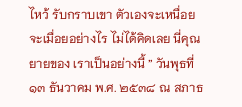ไหว้ รับกราบเขา ตัวเองจะเหนื่อยจะเมื่อยอย่างไร ไม่ได้คิดเลย นี่คุณยายของ เราเป็นอย่างนี้ ” วันพุธที่ ๑๓ ธันวาคม พ.ศ. ๒๕๓๘ ณ สภาธ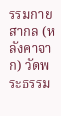รรมกายสากล (หลังคาจาก) วัดพระธรรม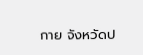กาย จังหวัดป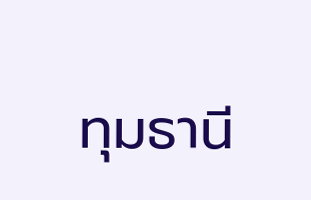ทุมธานี